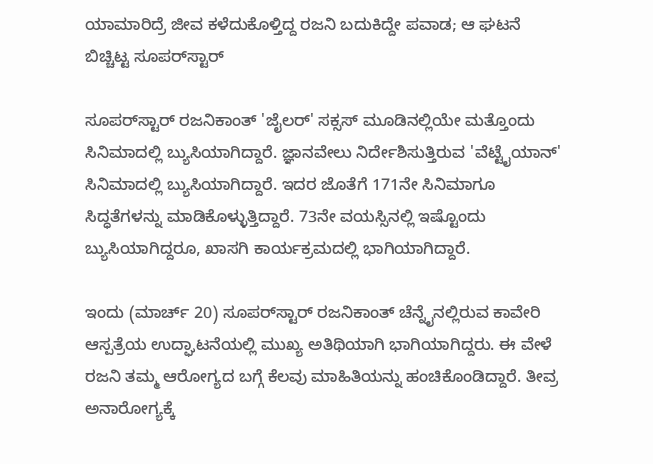ಯಾಮಾರಿದ್ರೆ ಜೀವ ಕಳೆದುಕೊಳ್ತಿದ್ದ ರಜನಿ ಬದುಕಿದ್ದೇ ಪವಾಡ; ಆ ಘಟನೆ ಬಿಚ್ಚಿಟ್ಟ ಸೂಪರ್‌ಸ್ಟಾರ್

ಸೂಪರ್‌ಸ್ಟಾರ್ ರಜನಿಕಾಂತ್ 'ಜೈಲರ್' ಸಕ್ಸಸ್ ಮೂಡಿನಲ್ಲಿಯೇ ಮತ್ತೊಂದು ಸಿನಿಮಾದಲ್ಲಿ ಬ್ಯುಸಿಯಾಗಿದ್ದಾರೆ. ಜ್ಞಾನವೇಲು ನಿರ್ದೇಶಿಸುತ್ತಿರುವ 'ವೆಟ್ಟೈಯಾನ್' ಸಿನಿಮಾದಲ್ಲಿ ಬ್ಯುಸಿಯಾಗಿದ್ದಾರೆ. ಇದರ ಜೊತೆಗೆ 171ನೇ ಸಿನಿಮಾಗೂ ಸಿದ್ಧತೆಗಳನ್ನು ಮಾಡಿಕೊಳ್ಳುತ್ತಿದ್ದಾರೆ. 73ನೇ ವಯಸ್ಸಿನಲ್ಲಿ ಇಷ್ಟೊಂದು ಬ್ಯುಸಿಯಾಗಿದ್ದರೂ, ಖಾಸಗಿ ಕಾರ್ಯಕ್ರಮದಲ್ಲಿ ಭಾಗಿಯಾಗಿದ್ದಾರೆ.

ಇಂದು (ಮಾರ್ಚ್ 20) ಸೂಪರ್‌ಸ್ಟಾರ್ ರಜನಿಕಾಂತ್ ಚೆನ್ನೈನಲ್ಲಿರುವ ಕಾವೇರಿ ಆಸ್ಪತ್ರೆಯ ಉದ್ಘಾಟನೆಯಲ್ಲಿ ಮುಖ್ಯ ಅತಿಥಿಯಾಗಿ ಭಾಗಿಯಾಗಿದ್ದರು. ಈ ವೇಳೆ ರಜನಿ ತಮ್ಮ ಆರೋಗ್ಯದ ಬಗ್ಗೆ ಕೆಲವು ಮಾಹಿತಿಯನ್ನು ಹಂಚಿಕೊಂಡಿದ್ದಾರೆ. ತೀವ್ರ ಅನಾರೋಗ್ಯಕ್ಕೆ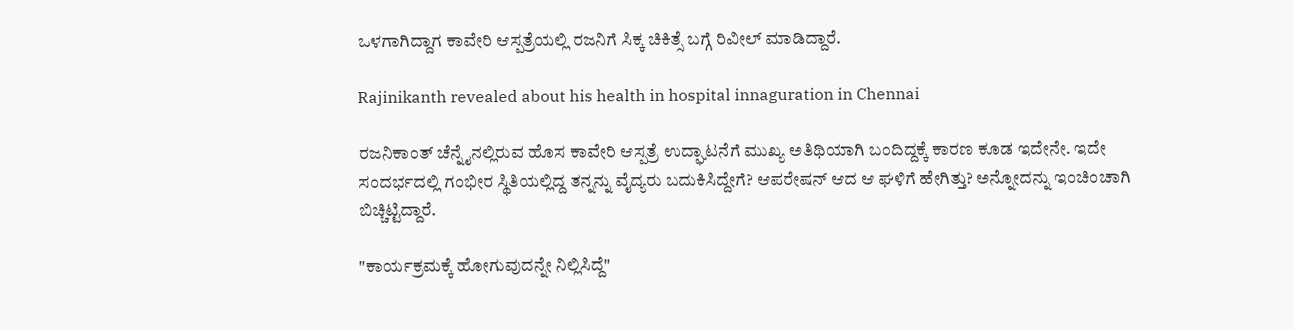ಒಳಗಾಗಿದ್ದಾಗ ಕಾವೇರಿ ಆಸ್ಪತ್ರೆಯಲ್ಲಿ ರಜನಿಗೆ ಸಿಕ್ಕ ಚಿಕಿತ್ಸೆ ಬಗ್ಗೆ ರಿವೀಲ್ ಮಾಡಿದ್ದಾರೆ.

Rajinikanth revealed about his health in hospital innaguration in Chennai

ರಜನಿಕಾಂತ್‌ ಚೆನ್ನೈನಲ್ಲಿರುವ ಹೊಸ ಕಾವೇರಿ ಆಸ್ಪತ್ರೆ ಉದ್ಘಾಟನೆಗೆ ಮುಖ್ಯ ಅತಿಥಿಯಾಗಿ ಬಂದಿದ್ದಕ್ಕೆ ಕಾರಣ ಕೂಡ ಇದೇನೇ. ಇದೇ ಸಂದರ್ಭದಲ್ಲಿ ಗಂಭೀರ ಸ್ಥಿತಿಯಲ್ಲಿದ್ದ ತನ್ನನ್ನು ವೈದ್ಯರು ಬದುಕಿಸಿದ್ದೇಗೆ? ಆಪರೇಷನ್ ಆದ ಆ ಘಳಿಗೆ ಹೇಗಿತ್ತು? ಅನ್ನೋದನ್ನು ಇಂಚಿಂಚಾಗಿ ಬಿಚ್ಚಿಟ್ಟಿದ್ದಾರೆ.

"ಕಾರ್ಯಕ್ರಮಕ್ಕೆ ಹೋಗುವುದನ್ನೇ ನಿಲ್ಲಿಸಿದ್ದೆ"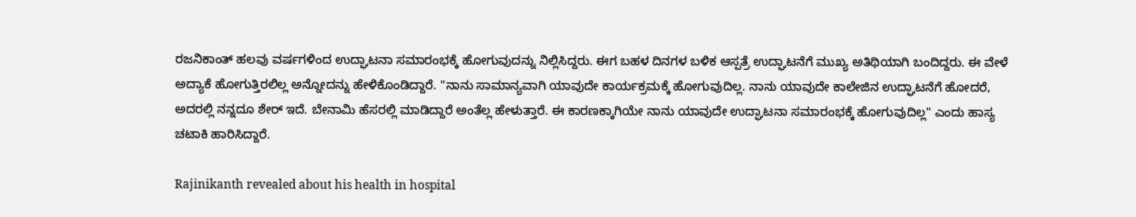ರಜನಿಕಾಂತ್ ಹಲವು ವರ್ಷಗಳಿಂದ ಉದ್ಘಾಟನಾ ಸಮಾರಂಭಕ್ಕೆ ಹೋಗುವುದನ್ನು ನಿಲ್ಲಿಸಿದ್ದರು. ಈಗ ಬಹಳ ದಿನಗಳ ಬಳಿಕ ಆಸ್ಪತ್ರೆ ಉದ್ಘಾಟನೆಗೆ ಮುಖ್ಯ ಅತಿಥಿಯಾಗಿ ಬಂದಿದ್ದರು. ಈ ವೇಳೆ ಅದ್ಯಾಕೆ ಹೋಗುತ್ತಿರಲಿಲ್ಲ ಅನ್ನೋದನ್ನು ಹೇಳಿಕೊಂಡಿದ್ದಾರೆ. "ನಾನು ಸಾಮಾನ್ಯವಾಗಿ ಯಾವುದೇ ಕಾರ್ಯಕ್ರಮಕ್ಕೆ ಹೋಗುವುದಿಲ್ಲ. ನಾನು ಯಾವುದೇ ಕಾಲೇಜಿನ ಉದ್ಘಾಟನೆಗೆ ಹೋದರೆ, ಅದರಲ್ಲಿ ನನ್ನದೂ ಶೇರ್ ಇದೆ. ಬೇನಾಮಿ ಹೆಸರಲ್ಲಿ ಮಾಡಿದ್ದಾರೆ ಅಂತೆಲ್ಲ ಹೇಳುತ್ತಾರೆ. ಈ ಕಾರಣಕ್ಕಾಗಿಯೇ ನಾನು ಯಾವುದೇ ಉದ್ಘಾಟನಾ ಸಮಾರಂಭಕ್ಕೆ ಹೋಗುವುದಿಲ್ಲ" ಎಂದು ಹಾಸ್ಯ ಚಟಾಕಿ ಹಾರಿಸಿದ್ದಾರೆ.

Rajinikanth revealed about his health in hospital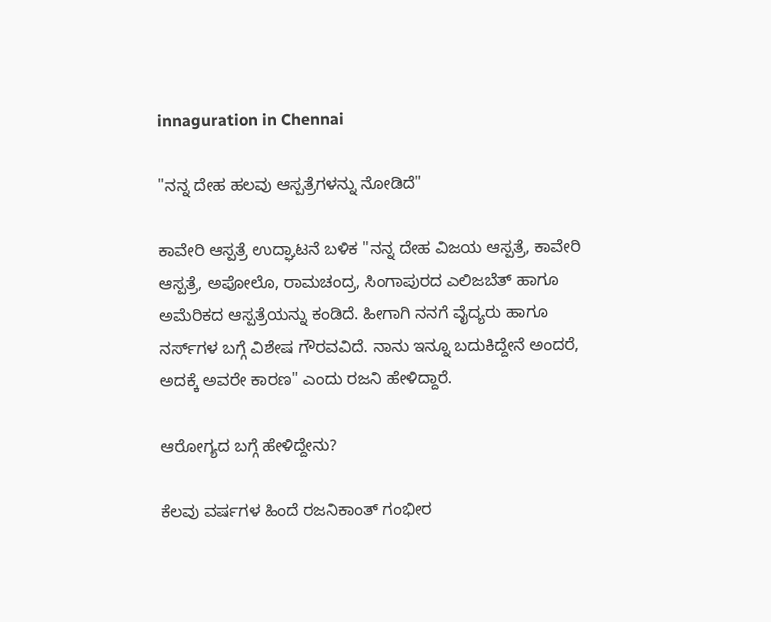innaguration in Chennai

"ನನ್ನ ದೇಹ ಹಲವು ಆಸ್ಪತ್ರೆಗಳನ್ನು ನೋಡಿದೆ"

ಕಾವೇರಿ ಆಸ್ಪತ್ರೆ ಉದ್ಘಾಟನೆ ಬಳಿಕ "ನನ್ನ ದೇಹ ವಿಜಯ ಆಸ್ಪತ್ರೆ, ಕಾವೇರಿ ಆಸ್ಪತ್ರೆ, ಅಪೋಲೊ, ರಾಮಚಂದ್ರ, ಸಿಂಗಾಪುರದ ಎಲಿಜಬೆತ್ ಹಾಗೂ ಅಮೆರಿಕದ ಆಸ್ಪತ್ರೆಯನ್ನು ಕಂಡಿದೆ. ಹೀಗಾಗಿ ನನಗೆ ವೈದ್ಯರು ಹಾಗೂ ನರ್ಸ್‌ಗಳ ಬಗ್ಗೆ ವಿಶೇಷ ಗೌರವವಿದೆ. ನಾನು ಇನ್ನೂ ಬದುಕಿದ್ದೇನೆ ಅಂದರೆ, ಅದಕ್ಕೆ ಅವರೇ ಕಾರಣ" ಎಂದು ರಜನಿ ಹೇಳಿದ್ದಾರೆ.

ಆರೋಗ್ಯದ ಬಗ್ಗೆ ಹೇಳಿದ್ದೇನು?

ಕೆಲವು ವರ್ಷಗಳ ಹಿಂದೆ ರಜನಿಕಾಂತ್ ಗಂಭೀರ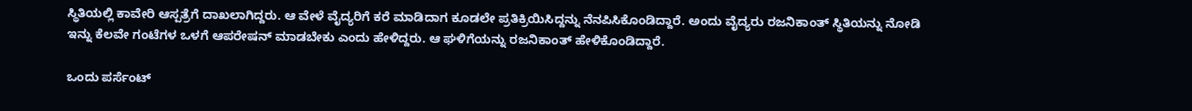ಸ್ಥಿತಿಯಲ್ಲಿ ಕಾವೇರಿ ಆಸ್ಪತ್ರೆಗೆ ದಾಖಲಾಗಿದ್ದರು. ಆ ವೇಳೆ ವೈದ್ಯರಿಗೆ ಕರೆ ಮಾಡಿದಾಗ ಕೂಡಲೇ ಪ್ರತಿಕ್ರಿಯಿಸಿದ್ದನ್ನು ನೆನಪಿಸಿಕೊಂಡಿದ್ದಾರೆ. ಅಂದು ವೈದ್ಯರು ರಜನಿಕಾಂತ್ ಸ್ಥಿತಿಯನ್ನು ನೋಡಿ ಇನ್ನು ಕೆಲವೇ ಗಂಟೆಗಳ ಒಳಗೆ ಆಪರೇಷನ್ ಮಾಡಬೇಕು ಎಂದು ಹೇಳಿದ್ದರು. ಆ ಘಳಿಗೆಯನ್ನು ರಜನಿಕಾಂತ್ ಹೇಳಿಕೊಂಡಿದ್ದಾರೆ.

ಒಂದು ಪರ್ಸೆಂಟ್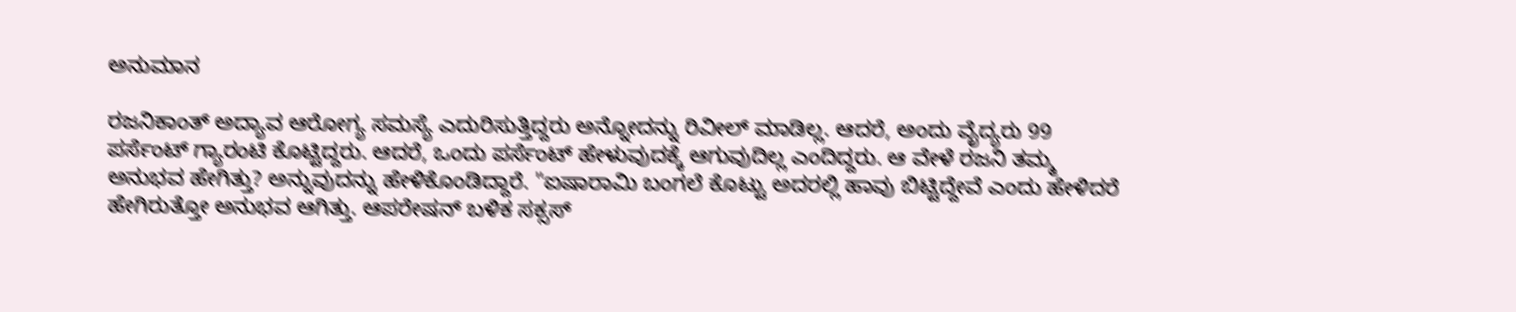ಅನುಮಾನ

ರಜನಿಕಾಂತ್ ಅದ್ಯಾವ ಆರೋಗ್ಯ ಸಮಸ್ಯೆ ಎದುರಿಸುತ್ತಿದ್ದರು ಅನ್ನೋದನ್ನು ರಿವೀಲ್ ಮಾಡಿಲ್ಲ. ಆದರೆ, ಅಂದು ವೈದ್ಯರು 99 ಪರ್ಸೆಂಟ್ ಗ್ಯಾರಂಟಿ ಕೊಟ್ಟಿದ್ದರು. ಆದರೆ, ಒಂದು ಪರ್ಸೆಂಟ್ ಹೇಳುವುದಕ್ಕೆ ಆಗುವುದಿಲ್ಲ ಎಂದಿದ್ದರು. ಆ ವೇಳೆ ರಜನಿ ತಮ್ಮ ಅನುಭವ ಹೇಗಿತ್ತು? ಅನ್ನುವುದನ್ನು ಹೇಳಿಕೊಂಡಿದ್ದಾರೆ. "ಐಷಾರಾಮಿ ಬಂಗಲೆ ಕೊಟ್ಟು ಅದರಲ್ಲಿ ಹಾವು ಬಿಟ್ಟಿದ್ದೇವೆ ಎಂದು ಹೇಳಿದರೆ ಹೇಗಿರುತ್ತೋ ಅನುಭವ ಆಗಿತ್ತು. ಆಪರೇಷನ್ ಬಳಿಕ ಸಕ್ಸಸ್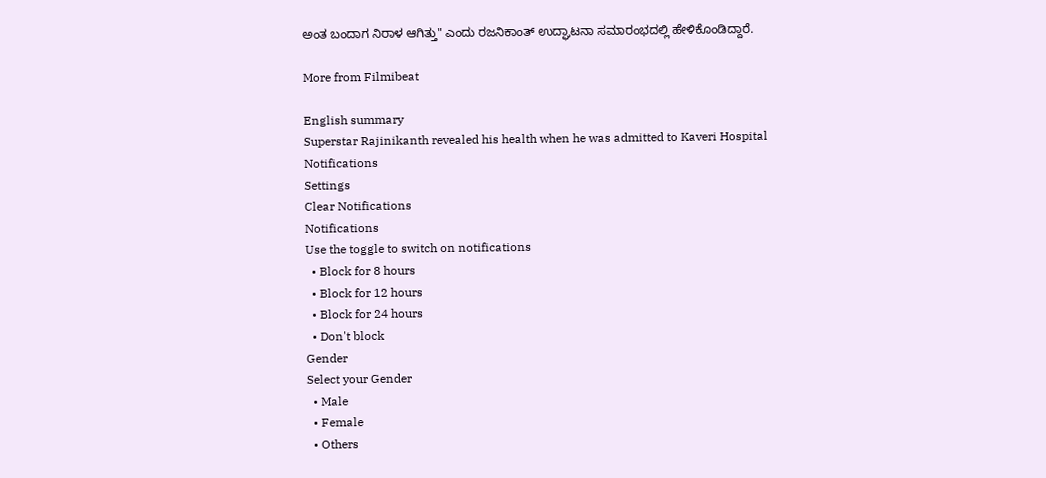ಅಂತ ಬಂದಾಗ ನಿರಾಳ ಆಗಿತ್ತು" ಎಂದು ರಜನಿಕಾಂತ್ ಉದ್ಘಾಟನಾ ಸಮಾರಂಭದಲ್ಲಿ ಹೇಳಿಕೊಂಡಿದ್ದಾರೆ.

More from Filmibeat

English summary
Superstar Rajinikanth revealed his health when he was admitted to Kaveri Hospital
Notifications
Settings
Clear Notifications
Notifications
Use the toggle to switch on notifications
  • Block for 8 hours
  • Block for 12 hours
  • Block for 24 hours
  • Don't block
Gender
Select your Gender
  • Male
  • Female
  • Others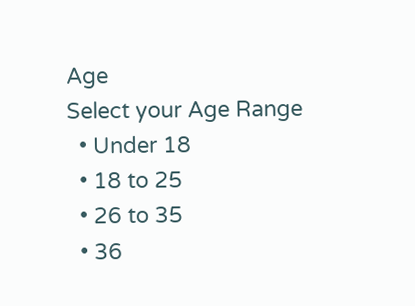Age
Select your Age Range
  • Under 18
  • 18 to 25
  • 26 to 35
  • 36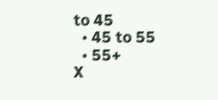to 45
  • 45 to 55
  • 55+
X